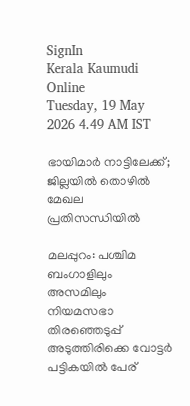SignIn
Kerala Kaumudi Online
Tuesday, 19 May 2026 4.49 AM IST

ഭായിമാർ നാട്ടിലേക്ക്; ജില്ലയിൽ തൊഴിൽ മേഖല പ്രതിസന്ധിയിൽ

മലപ്പുറം: പശ്ചിമ ബംഗാളിലും അസമിലും നിയമസഭാ തിരഞ്ഞെടുപ്പ് അടുത്തിരിക്കെ വോട്ടർ പട്ടികയിൽ പേര്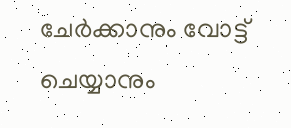ചേർക്കാനും വോട്ട് ചെയ്യാനും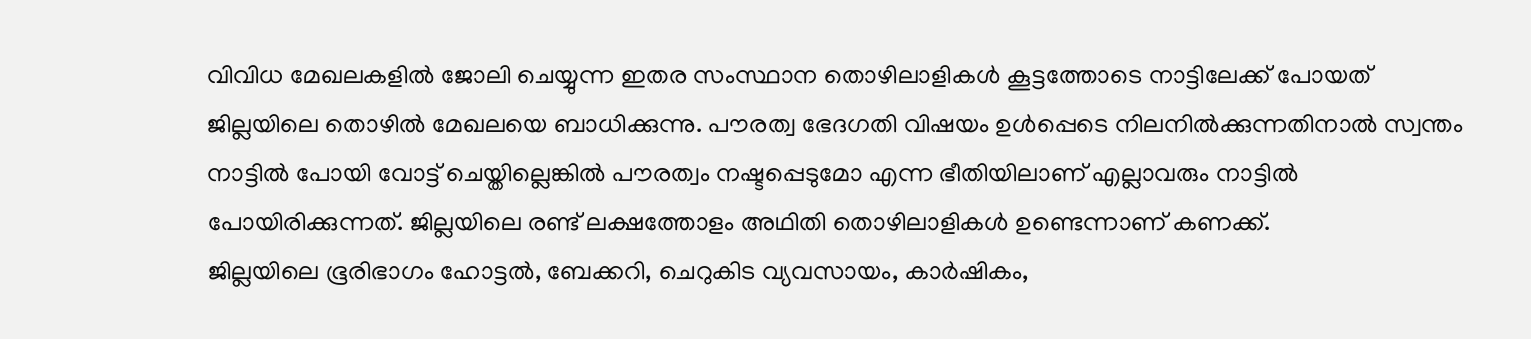വിവിധ മേഖലകളിൽ ജോലി ചെയ്യുന്ന ഇതര സംസ്ഥാന തൊഴിലാളികൾ കൂട്ടത്തോടെ നാട്ടിലേക്ക് പോയത് ജില്ലയിലെ തൊഴിൽ മേഖലയെ ബാധിക്കുന്നു. പൗരത്വ ഭേദഗതി വിഷയം ഉൾപ്പെടെ നിലനിൽക്കുന്നതിനാൽ സ്വന്തം നാട്ടിൽ പോയി വോട്ട് ചെയ്തില്ലെങ്കിൽ പൗരത്വം നഷ്ടപ്പെടുമോ എന്ന ഭീതിയിലാണ് എല്ലാവരും നാട്ടിൽ പോയിരിക്കുന്നത്. ജില്ലയിലെ രണ്ട് ലക്ഷത്തോളം അഥിതി തൊഴിലാളികൾ ഉണ്ടെന്നാണ് കണക്ക്.
ജില്ലയിലെ ഭൂരിഭാഗം ഹോട്ടൽ, ബേക്കറി, ചെറുകിട വ്യവസായം, കാർഷികം,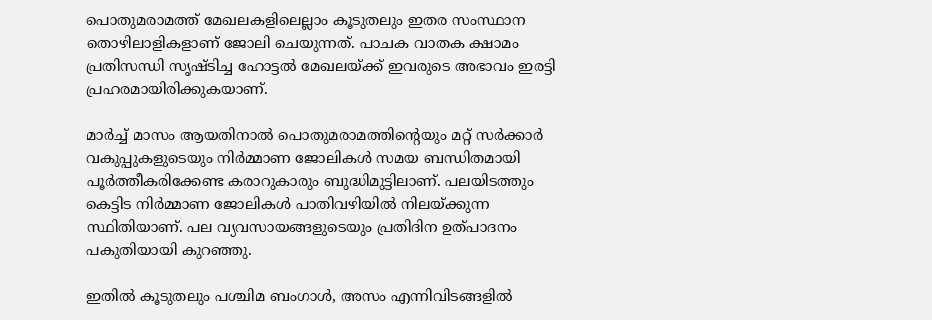പൊതുമരാമത്ത്‌ മേഖലകളിലെല്ലാം കൂടുതലും ഇതര സംസ്ഥാന തൊഴിലാളികളാണ് ജോലി ചെയുന്നത്. പാചക വാതക ക്ഷാമം പ്രതിസന്ധി സൃഷ്ടിച്ച ഹോട്ടൽ മേഖലയ്ക്ക് ഇവരുടെ അഭാവം ഇരട്ടി പ്രഹരമായിരിക്കുകയാണ്.

മാർച്ച് മാസം ആയതിനാൽ പൊതുമരാമത്തിന്റെയും മറ്റ് സർക്കാർ വകുപ്പുകളുടെയും നിർമ്മാണ ജോലികൾ സമയ ബന്ധിതമായി പൂർത്തീകരിക്കേണ്ട കരാറുകാരും ബുദ്ധിമുട്ടിലാണ്. പലയിടത്തും കെട്ടിട നിർമ്മാണ ജോലികൾ പാതിവഴിയിൽ നിലയ്ക്കുന്ന സ്ഥിതിയാണ്. പല വ്യവസായങ്ങളുടെയും പ്രതിദിന ഉത്പാദനം പകുതിയായി കുറഞ്ഞു.

ഇതിൽ കൂടുതലും പശ്ചിമ ബംഗാൾ, അസം എന്നിവിടങ്ങളിൽ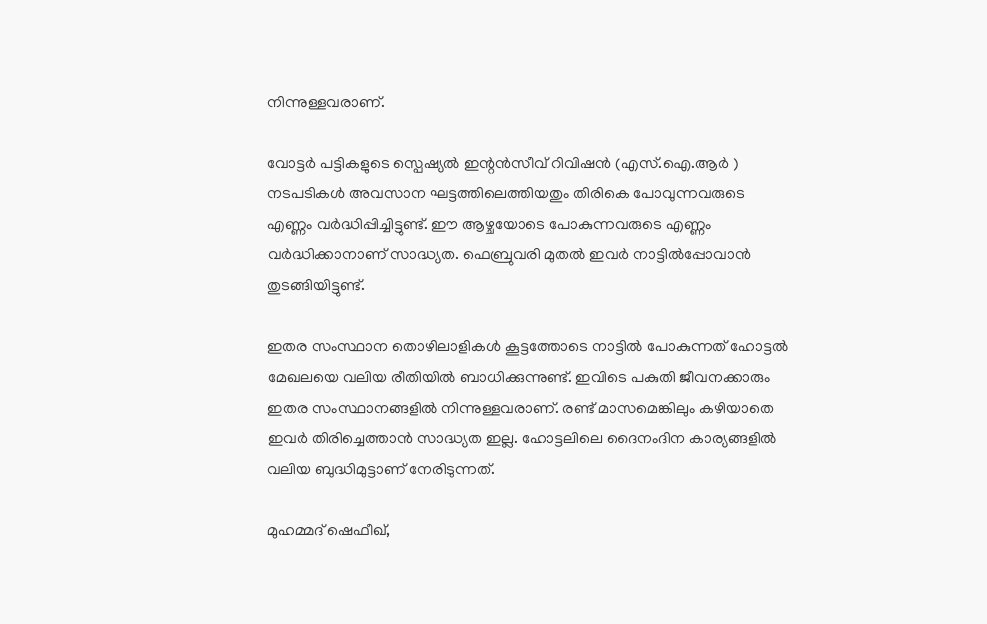നിന്നുള്ളവരാണ്.

വോട്ടർ പട്ടികളുടെ സ്പെഷ്യൽ ഇന്റൻസീവ് റിവിഷൻ (എസ്.ഐ.ആർ ) നടപടികൾ അവസാന ഘട്ടത്തിലെത്തിയതും തിരികെ പോവുന്നവരുടെ എണ്ണം വർദ്ധിപ്പിച്ചിട്ടുണ്ട്. ഈ ആഴ്ചയോടെ പോകുന്നവരുടെ എണ്ണം വർദ്ധിക്കാനാണ് സാദ്ധ്യത. ഫെബ്രുവരി മുതൽ ഇവർ നാട്ടിൽപ്പോവാൻ തുടങ്ങിയിട്ടുണ്ട്.

ഇതര സംസ്ഥാന തൊഴിലാളികൾ കൂട്ടത്തോടെ നാട്ടിൽ പോകുന്നത് ഹോട്ടൽ മേഖലയെ വലിയ രീതിയിൽ ബാധിക്കുന്നുണ്ട്. ഇവിടെ പകുതി ജീവനക്കാരും ഇതര സംസ്ഥാനങ്ങളിൽ നിന്നുള്ളവരാണ്. രണ്ട് മാസമെങ്കിലും കഴിയാതെ ഇവർ തിരിച്ചെത്താൻ സാദ്ധ്യത ഇല്ല. ഹോട്ടലിലെ ദൈനംദിന കാര്യങ്ങളിൽ വലിയ ബുദ്ധിമുട്ടാണ് നേരിടുന്നത്.

മുഹമ്മദ്‌ ഷെഫീഖ്,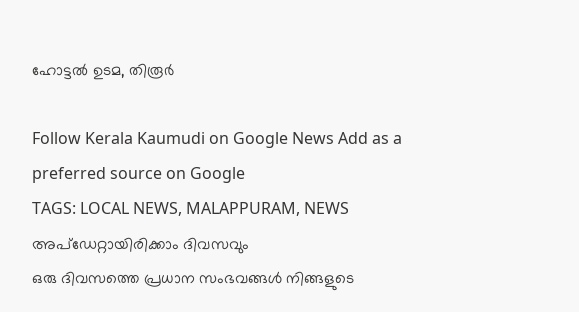ഹോട്ടൽ ഉടമ, തിരൂർ

Follow Kerala Kaumudi on Google News Add as a preferred source on Google
TAGS: LOCAL NEWS, MALAPPURAM, NEWS
അപ്ഡേറ്റായിരിക്കാം ദിവസവും
ഒരു ദിവസത്തെ പ്രധാന സംഭവങ്ങൾ നിങ്ങളുടെ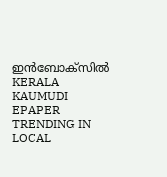ഇൻബോക്സിൽ
KERALA KAUMUDI EPAPER
TRENDING IN LOCAL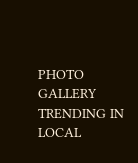PHOTO GALLERY
TRENDING IN LOCAL